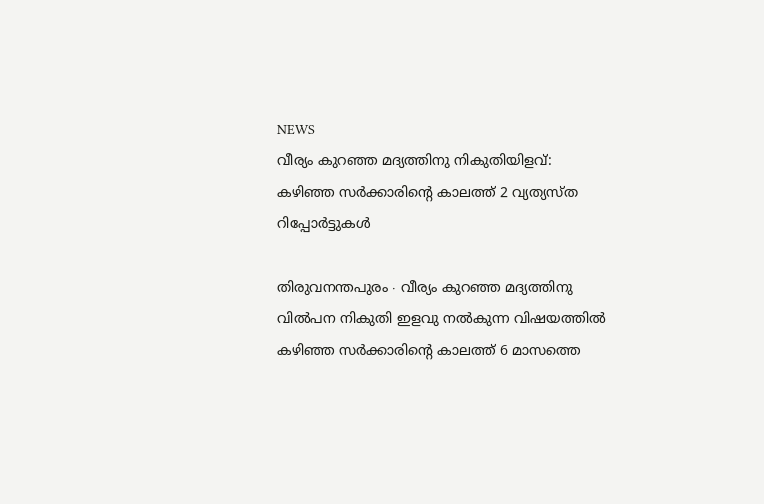NEWS
വീര്യം കുറഞ്ഞ മദ്യത്തിനു നികുതിയിളവ്: കഴിഞ്ഞ സർക്കാരിന്റെ കാലത്ത് 2 വ്യത്യസ്ത റിപ്പോർട്ടുകൾ

തിരുവനന്തപുരം ∙ വീര്യം കുറഞ്ഞ മദ്യത്തിനു വിൽപന നികുതി ഇളവു നൽകുന്ന വിഷയത്തിൽ കഴിഞ്ഞ സർക്കാരിന്റെ കാലത്ത് 6 മാസത്തെ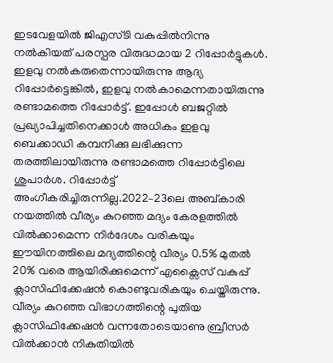ഇടവേളയിൽ ജിഎസ്ടി വകുപ്പിൽനിന്നു നൽകിയത് പരസ്പര വിരുദ്ധമായ 2 റിപ്പോർട്ടുകൾ. ഇളവു നൽകരുതെന്നായിരുന്നു ആദ്യ റിപ്പോർട്ടെങ്കിൽ, ഇളവു നൽകാമെന്നതായിരുന്നു രണ്ടാമത്തെ റിപ്പോർട്ട്. ഇപ്പോൾ ബജറ്റിൽ പ്രഖ്യാപിച്ചതിനെക്കാൾ അധികം ഇളവു ബെക്കാഡി കമ്പനിക്കു ലഭിക്കുന്ന തരത്തിലായിരുന്നു രണ്ടാമത്തെ റിപ്പോർട്ടിലെ ശുപാർശ. റിപ്പോർട്ട് അംഗീകരിച്ചിരുന്നില്ല.2022–23ലെ അബ്കാരി നയത്തിൽ വീര്യം കുറഞ്ഞ മദ്യം കേരളത്തിൽ വിൽക്കാമെന്ന നിർദേശം വരികയും ഈയിനത്തിലെ മദ്യത്തിന്റെ വീര്യം 0.5% മുതൽ 20% വരെ ആയിരിക്കുമെന്ന് എക്സൈസ് വകുപ്പ് ക്ലാസിഫിക്കേഷൻ കൊണ്ടുവരികയും ചെയ്തിരുന്നു. വീര്യം കുറഞ്ഞ വിഭാഗത്തിന്റെ പുതിയ ക്ലാസിഫിക്കേഷൻ വന്നതോടെയാണു ബ്രീസർ വിൽക്കാൻ നികുതിയിൽ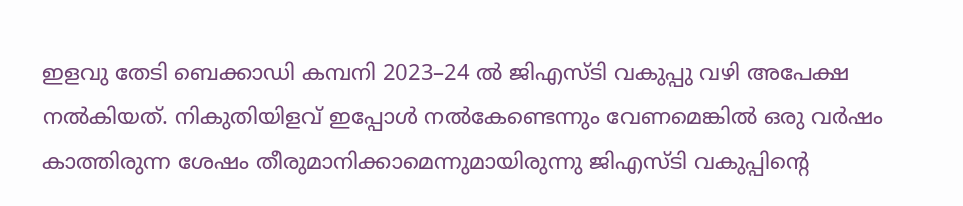ഇളവു തേടി ബെക്കാഡി കമ്പനി 2023–24 ൽ ജിഎസ്ടി വകുപ്പു വഴി അപേക്ഷ നൽകിയത്. നികുതിയിളവ് ഇപ്പോൾ നൽകേണ്ടെന്നും വേണമെങ്കിൽ ഒരു വർഷം കാത്തിരുന്ന ശേഷം തീരുമാനിക്കാമെന്നുമായിരുന്നു ജിഎസ്ടി വകുപ്പിന്റെ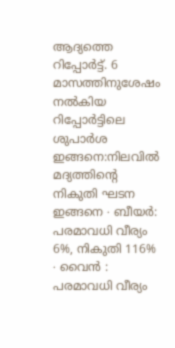ആദ്യത്തെ റിപ്പോർട്ട്. 6 മാസത്തിനുശേഷം നൽകിയ റിപ്പോർട്ടിലെ ശുപാർശ ഇങ്ങനെ:നിലവിൽ മദ്യത്തിന്റെ നികുതി ഘടന ഇങ്ങനെ ∙ ബീയർ: പരമാവധി വീര്യം 6%, നികുതി 116% ∙ വൈൻ : പരമാവധി വീര്യം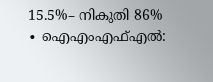15.5%– നികുതി 86% ∙ ഐഎംഎഫ്എൽ: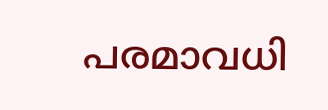പരമാവധി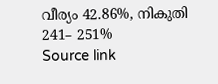വീര്യം 42.86%, നികുതി 241– 251%
Source link